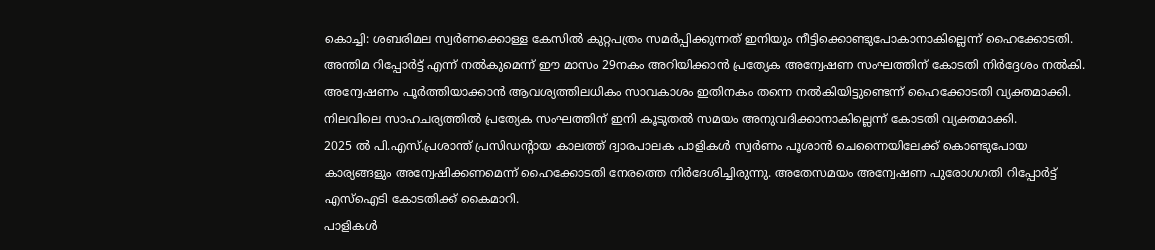കൊച്ചി: ശബരിമല സ്വർണക്കൊള്ള കേസിൽ കുറ്റപത്രം സമർപ്പിക്കുന്നത് ഇനിയും നീട്ടിക്കൊണ്ടുപോകാനാകില്ലെന്ന് ഹൈക്കോടതി. അന്തിമ റിപ്പോർട്ട് എന്ന് നൽകുമെന്ന് ഈ മാസം 29നകം അറിയിക്കാൻ പ്രത്യേക അന്വേഷണ സംഘത്തിന് കോടതി നിർദ്ദേശം നൽകി.
അന്വേഷണം പൂർത്തിയാക്കാൻ ആവശ്യത്തിലധികം സാവകാശം ഇതിനകം തന്നെ നൽകിയിട്ടുണ്ടെന്ന് ഹൈക്കോടതി വ്യക്തമാക്കി. നിലവിലെ സാഹചര്യത്തിൽ പ്രത്യേക സംഘത്തിന് ഇനി കൂടുതൽ സമയം അനുവദിക്കാനാകില്ലെന്ന് കോടതി വ്യക്തമാക്കി.
2025 ൽ പി.എസ്.പ്രശാന്ത് പ്രസിഡന്റായ കാലത്ത് ദ്വാരപാലക പാളികൾ സ്വർണം പൂശാൻ ചെന്നൈയിലേക്ക് കൊണ്ടുപോയ കാര്യങ്ങളും അന്വേഷിക്കണമെന്ന് ഹൈക്കോടതി നേരത്തെ നിർദേശിച്ചിരുന്നു. അതേസമയം അന്വേഷണ പുരോഗഗതി റിപ്പോർട്ട് എസ്ഐടി കോടതിക്ക് കൈമാറി.
പാളികൾ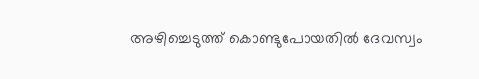അഴിച്ചെടുത്ത് കൊണ്ടുപോയതിൽ ദേവസ്വം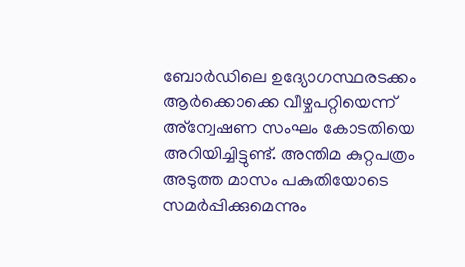ബോർഡിലെ ഉദ്യോഗസ്ഥരടക്കം ആർക്കൊക്കെ വീഴ്ചപറ്റിയെന്ന് അ്ന്വേഷണ സംഘം കോടതിയെ അറിയിച്ചിട്ടുണ്ട്. അന്തിമ കുറ്റപത്രം അടുത്ത മാസം പകുതിയോടെ സമർപ്പിക്കുമെന്നും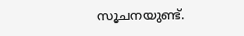സൂചനയുണ്ട്.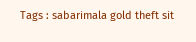Tags : sabarimala gold theft sit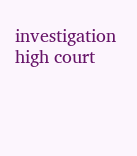investigation high court